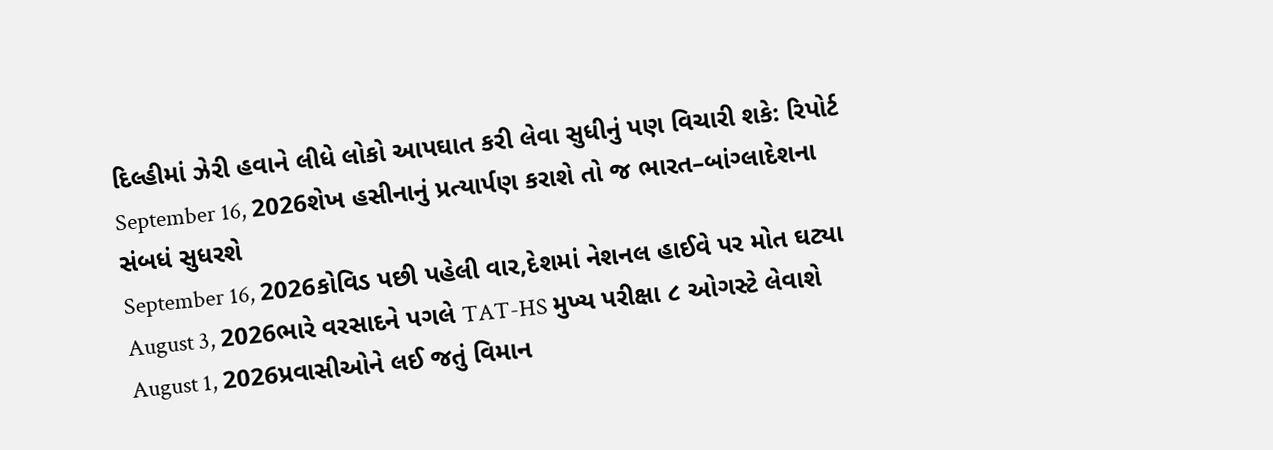દિલ્હીમાં ઝેરી હવાને લીધે લોકો આપઘાત કરી લેવા સુધીનું પણ વિચારી શકે: રિપોર્ટ
September 16, 2026શેખ હસીનાનું પ્રત્યાર્પણ કરાશે તો જ ભારત–બાંગ્લાદેશના સંબધં સુધરશે
September 16, 2026કોવિડ પછી પહેલી વાર,દેશમાં નેશનલ હાઈવે પર મોત ઘટ્યા
August 3, 2026ભારે વરસાદને પગલે TAT-HS મુખ્ય પરીક્ષા ૮ ઓગસ્ટે લેવાશે
August 1, 2026પ્રવાસીઓને લઈ જતું વિમાન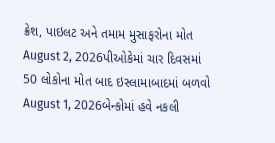ક્રેશ, પાઇલટ અને તમામ મુસાફરોના મોત
August 2, 2026પીઓકેમાં ચાર દિવસમાં 50 લોકોના મોત બાદ ઇસ્લામાબાદમાં બળવો
August 1, 2026બેન્કોમાં હવે નકલી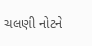ચલણી નોટને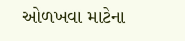ઓળખવા માટેના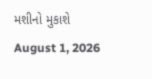મશીનો મુકાશે
August 1, 2026